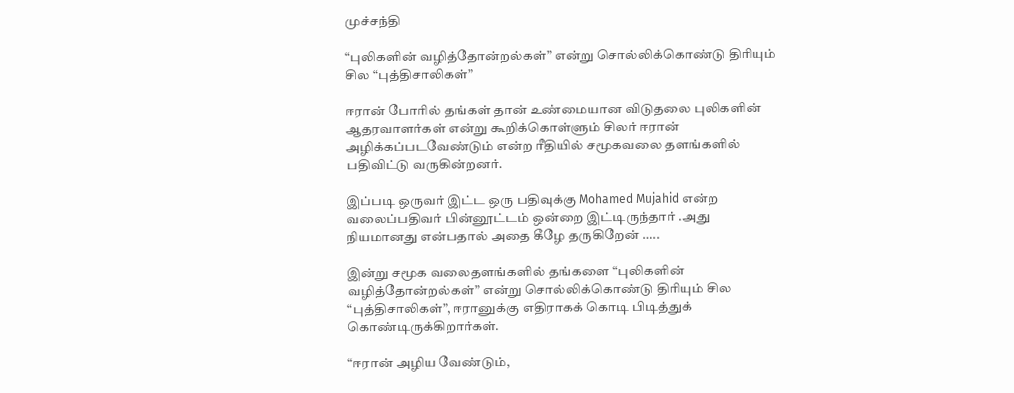முச்சந்தி

“புலிகளின் வழித்தோன்றல்கள்” என்று சொல்லிக்கொண்டு திரியும் சில “புத்திசாலிகள்”

ஈரான் போரில் தங்கள் தான் உண்மையான விடுதலை புலிகளின் ஆதரவாளர்கள் என்று கூறிக்கொள்ளும் சிலர் ஈரான் அழிக்கப்படவேண்டும் என்ற ரீதியில் சமூகவலை தளங்களில் பதிவிட்டு வருகின்றனர்.

இப்படி ஒருவர் இட்ட ஒரு பதிவுக்கு Mohamed Mujahid என்ற வலைப்பதிவர் பின்னூட்டம் ஒன்றை இட்டிருந்தார் .அது நியமானது என்பதால் அதை கீழே தருகிறேன் …..

இன்று சமூக வலைதளங்களில் தங்களை “புலிகளின் வழித்தோன்றல்கள்” என்று சொல்லிக்கொண்டு திரியும் சில “புத்திசாலிகள்”, ஈரானுக்கு எதிராகக் கொடி பிடித்துக் கொண்டிருக்கிறார்கள்.

“ஈரான் அழிய வேண்டும்,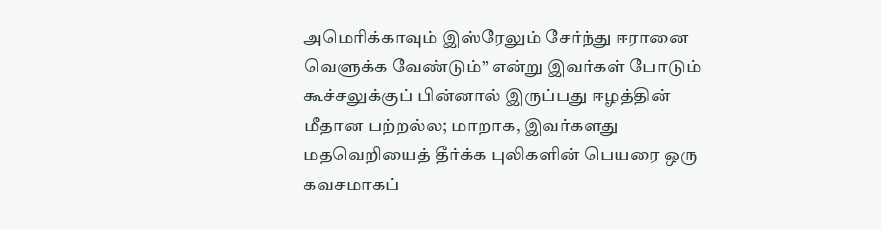அமெரிக்காவும் இஸ்ரேலும் சேர்ந்து ஈரானை வெளுக்க வேண்டும்” என்று இவர்கள் போடும் கூச்சலுக்குப் பின்னால் இருப்பது ஈழத்தின் மீதான பற்றல்ல; மாறாக, இவர்களது மதவெறியைத் தீர்க்க புலிகளின் பெயரை ஒரு கவசமாகப்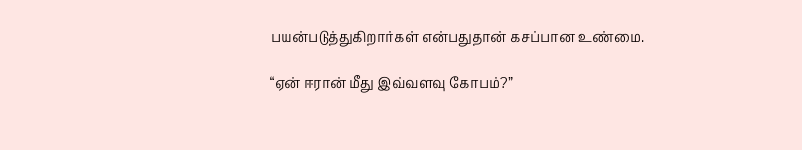பயன்படுத்துகிறார்கள் என்பதுதான் கசப்பான உண்மை.

“ஏன் ஈரான் மீது இவ்வளவு கோபம்?”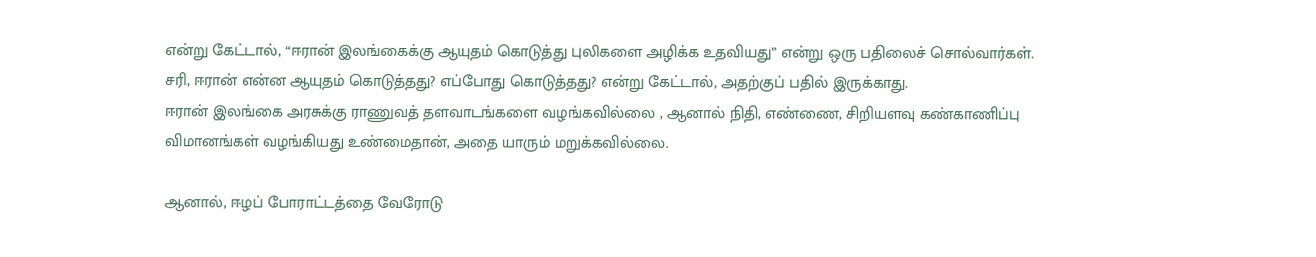என்று கேட்டால், “ஈரான் இலங்கைக்கு ஆயுதம் கொடுத்து புலிகளை அழிக்க உதவியது” என்று ஒரு பதிலைச் சொல்வார்கள். சரி, ஈரான் என்ன ஆயுதம் கொடுத்தது? எப்போது கொடுத்தது? என்று கேட்டால், அதற்குப் பதில் இருக்காது.
ஈரான் இலங்கை அரசுக்கு ராணுவத் தளவாடங்களை வழங்கவில்லை , ஆனால் நிதி, எண்ணை, சிறியளவு கண்காணிப்பு விமானங்கள் வழங்கியது உண்மைதான், அதை யாரும் மறுக்கவில்லை.

ஆனால், ஈழப் போராட்டத்தை வேரோடு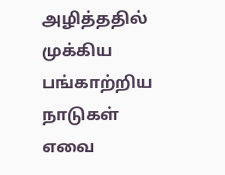அழித்ததில் முக்கிய பங்காற்றிய நாடுகள் எவை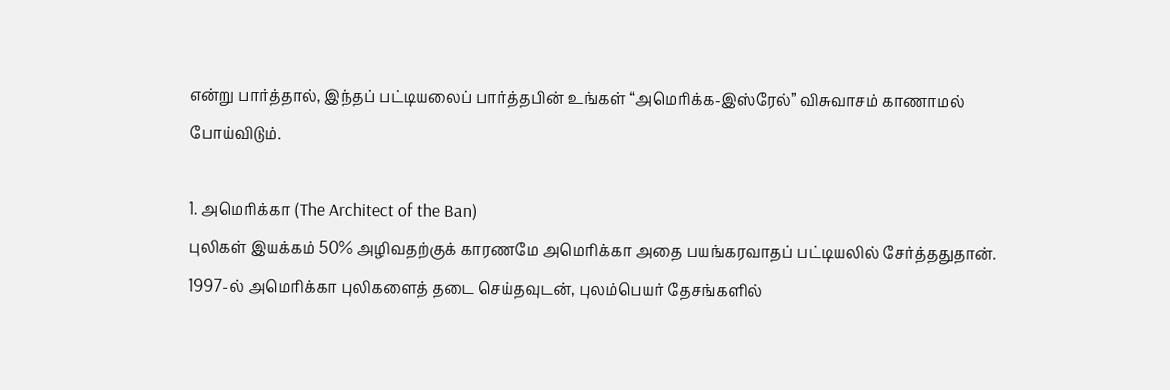என்று பார்த்தால், இந்தப் பட்டியலைப் பார்த்தபின் உங்கள் “அமெரிக்க-இஸ்ரேல்” விசுவாசம் காணாமல் போய்விடும்.

1. அமெரிக்கா (The Architect of the Ban)
புலிகள் இயக்கம் 50% அழிவதற்குக் காரணமே அமெரிக்கா அதை பயங்கரவாதப் பட்டியலில் சேர்த்ததுதான்.
1997-ல் அமெரிக்கா புலிகளைத் தடை செய்தவுடன், புலம்பெயர் தேசங்களில்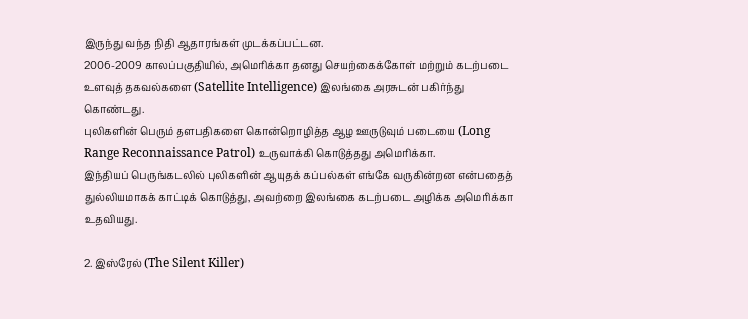இருந்து வந்த நிதி ஆதாரங்கள் முடக்கப்பட்டன.
2006-2009 காலப்பகுதியில், அமெரிக்கா தனது செயற்கைக்கோள் மற்றும் கடற்படை உளவுத் தகவல்களை (Satellite Intelligence) இலங்கை அரசுடன் பகிர்ந்து கொண்டது.
புலிகளின் பெரும் தளபதிகளை கொன்றொழித்த ஆழ ஊருடுவும் படையை (Long Range Reconnaissance Patrol) உருவாக்கி கொடுத்தது அமெரிக்கா.
இந்தியப் பெருங்கடலில் புலிகளின் ஆயுதக் கப்பல்கள் எங்கே வருகின்றன என்பதைத் துல்லியமாகக் காட்டிக் கொடுத்து, அவற்றை இலங்கை கடற்படை அழிக்க அமெரிக்கா உதவியது.

2. இஸ்ரேல் (The Silent Killer)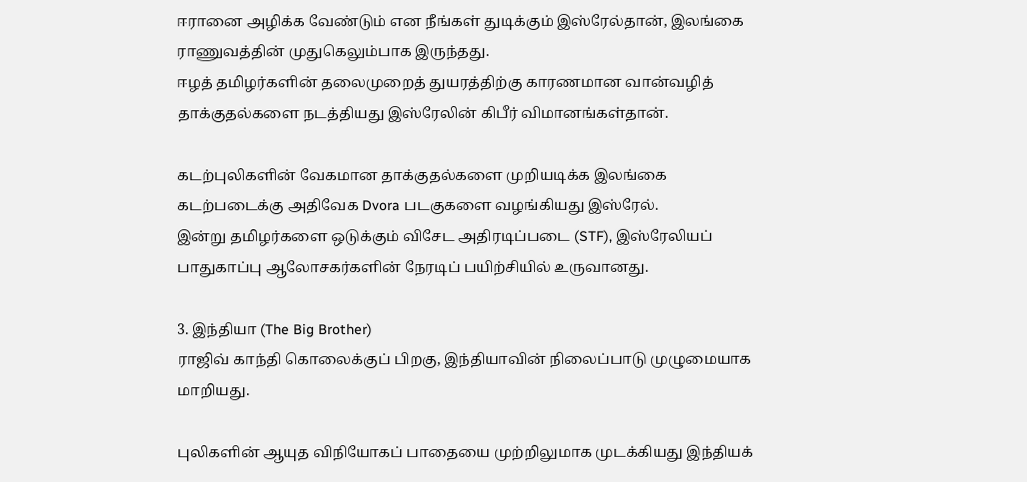ஈரானை அழிக்க வேண்டும் என நீங்கள் துடிக்கும் இஸ்ரேல்தான், இலங்கை ராணுவத்தின் முதுகெலும்பாக இருந்தது.
ஈழத் தமிழர்களின் தலைமுறைத் துயரத்திற்கு காரணமான வான்வழித் தாக்குதல்களை நடத்தியது இஸ்ரேலின் கிபீர் விமானங்கள்தான்.

கடற்புலிகளின் வேகமான தாக்குதல்களை முறியடிக்க இலங்கை கடற்படைக்கு அதிவேக Dvora படகுகளை வழங்கியது இஸ்ரேல்.
இன்று தமிழர்களை ஒடுக்கும் விசேட அதிரடிப்படை (STF), இஸ்ரேலியப் பாதுகாப்பு ஆலோசகர்களின் நேரடிப் பயிற்சியில் உருவானது.

3. இந்தியா (The Big Brother)
ராஜிவ் காந்தி கொலைக்குப் பிறகு, இந்தியாவின் நிலைப்பாடு முழுமையாக மாறியது.

புலிகளின் ஆயுத விநியோகப் பாதையை முற்றிலுமாக முடக்கியது இந்தியக்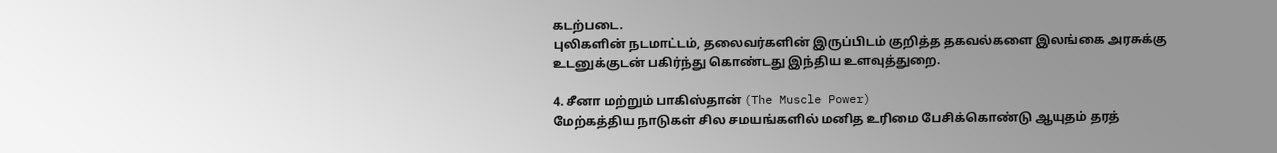கடற்படை.
புலிகளின் நடமாட்டம், தலைவர்களின் இருப்பிடம் குறித்த தகவல்களை இலங்கை அரசுக்கு உடனுக்குடன் பகிர்ந்து கொண்டது இந்திய உளவுத்துறை.

4. சீனா மற்றும் பாகிஸ்தான் (The Muscle Power)
மேற்கத்திய நாடுகள் சில சமயங்களில் மனித உரிமை பேசிக்கொண்டு ஆயுதம் தரத்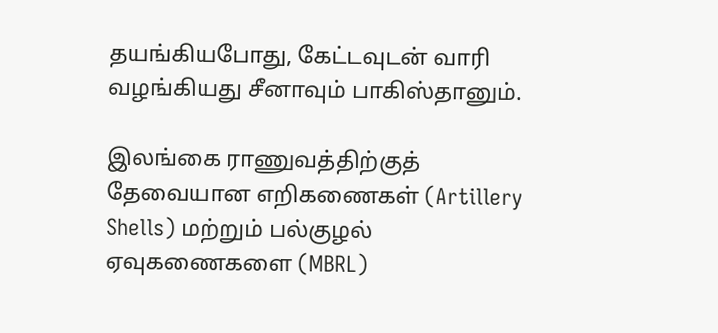தயங்கியபோது, கேட்டவுடன் வாரி வழங்கியது சீனாவும் பாகிஸ்தானும்.

இலங்கை ராணுவத்திற்குத் தேவையான எறிகணைகள் (Artillery Shells) மற்றும் பல்குழல் ஏவுகணைகளை (MBRL)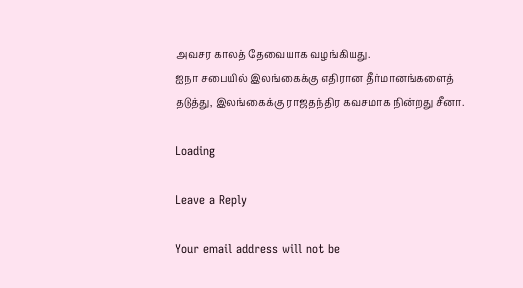அவசர காலத் தேவையாக வழங்கியது.
ஐநா சபையில் இலங்கைக்கு எதிரான தீர்மானங்களைத் தடுத்து, இலங்கைக்கு ராஜதந்திர கவசமாக நின்றது சீனா.

Loading

Leave a Reply

Your email address will not be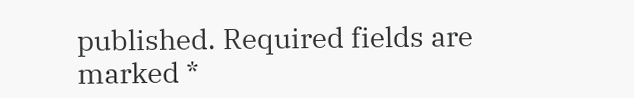published. Required fields are marked *